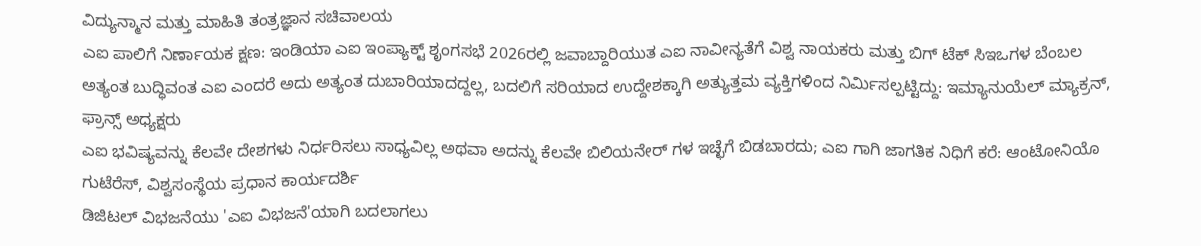ವಿದ್ಯುನ್ಮಾನ ಮತ್ತು ಮಾಹಿತಿ ತಂತ್ರಜ್ಞಾನ ಸಚಿವಾಲಯ
ಎಐ ಪಾಲಿಗೆ ನಿರ್ಣಾಯಕ ಕ್ಷಣ: ಇಂಡಿಯಾ ಎಐ ಇಂಪ್ಯಾಕ್ಟ್ ಶೃಂಗಸಭೆ 2026ರಲ್ಲಿ ಜವಾಬ್ದಾರಿಯುತ ಎಐ ನಾವೀನ್ಯತೆಗೆ ವಿಶ್ವ ನಾಯಕರು ಮತ್ತು ಬಿಗ್ ಟೆಕ್ ಸಿಇಒಗಳ ಬೆಂಬಲ
ಅತ್ಯಂತ ಬುದ್ಧಿವಂತ ಎಐ ಎಂದರೆ ಅದು ಅತ್ಯಂತ ದುಬಾರಿಯಾದದ್ದಲ್ಲ, ಬದಲಿಗೆ ಸರಿಯಾದ ಉದ್ದೇಶಕ್ಕಾಗಿ ಅತ್ಯುತ್ತಮ ವ್ಯಕ್ತಿಗಳಿಂದ ನಿರ್ಮಿಸಲ್ಪಟ್ಟಿದ್ದು: ಇಮ್ಯಾನುಯೆಲ್ ಮ್ಯಾಕ್ರನ್, ಫ್ರಾನ್ಸ್ ಅಧ್ಯಕ್ಷರು
ಎಐ ಭವಿಷ್ಯವನ್ನು ಕೆಲವೇ ದೇಶಗಳು ನಿರ್ಧರಿಸಲು ಸಾಧ್ಯವಿಲ್ಲ ಅಥವಾ ಅದನ್ನು ಕೆಲವೇ ಬಿಲಿಯನೇರ್ ಗಳ ಇಚ್ಛೆಗೆ ಬಿಡಬಾರದು; ಎಐ ಗಾಗಿ ಜಾಗತಿಕ ನಿಧಿಗೆ ಕರೆ: ಆಂಟೋನಿಯೊ ಗುಟೆರೆಸ್, ವಿಶ್ವಸಂಸ್ಥೆಯ ಪ್ರಧಾನ ಕಾರ್ಯದರ್ಶಿ
ಡಿಜಿಟಲ್ ವಿಭಜನೆಯು 'ಎಐ ವಿಭಜನೆ'ಯಾಗಿ ಬದಲಾಗಲು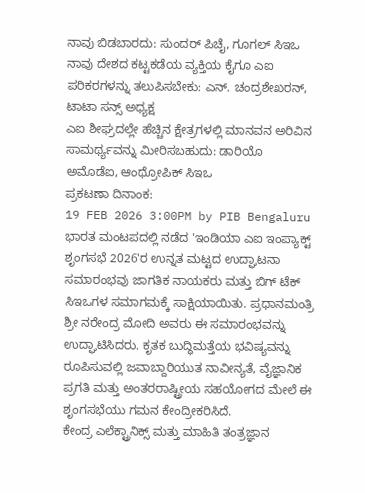ನಾವು ಬಿಡಬಾರದು: ಸುಂದರ್ ಪಿಚೈ, ಗೂಗಲ್ ಸಿಇಒ
ನಾವು ದೇಶದ ಕಟ್ಟಕಡೆಯ ವ್ಯಕ್ತಿಯ ಕೈಗೂ ಎಐ ಪರಿಕರಗಳನ್ನು ತಲುಪಿಸಬೇಕು: ಎನ್. ಚಂದ್ರಶೇಖರನ್, ಟಾಟಾ ಸನ್ಸ್ ಅಧ್ಯಕ್ಷ
ಎಐ ಶೀಘ್ರದಲ್ಲೇ ಹೆಚ್ಚಿನ ಕ್ಷೇತ್ರಗಳಲ್ಲಿ ಮಾನವನ ಅರಿವಿನ ಸಾಮರ್ಥ್ಯವನ್ನು ಮೀರಿಸಬಹುದು: ಡಾರಿಯೊ ಅಮೊಡೆಐ, ಆಂಥ್ರೋಪಿಕ್ ಸಿಇಒ
ಪ್ರಕಟಣಾ ದಿನಾಂಕ:
19 FEB 2026 3:00PM by PIB Bengaluru
ಭಾರತ ಮಂಟಪದಲ್ಲಿ ನಡೆದ 'ಇಂಡಿಯಾ ಎಐ ಇಂಪ್ಯಾಕ್ಟ್ ಶೃಂಗಸಭೆ 2026'ರ ಉನ್ನತ ಮಟ್ಟದ ಉದ್ಘಾಟನಾ ಸಮಾರಂಭವು ಜಾಗತಿಕ ನಾಯಕರು ಮತ್ತು ಬಿಗ್ ಟೆಕ್ ಸಿಇಒಗಳ ಸಮಾಗಮಕ್ಕೆ ಸಾಕ್ಷಿಯಾಯಿತು. ಪ್ರಧಾನಮಂತ್ರಿ ಶ್ರೀ ನರೇಂದ್ರ ಮೋದಿ ಅವರು ಈ ಸಮಾರಂಭವನ್ನು ಉದ್ಘಾಟಿಸಿದರು. ಕೃತಕ ಬುದ್ಧಿಮತ್ತೆಯ ಭವಿಷ್ಯವನ್ನು ರೂಪಿಸುವಲ್ಲಿ ಜವಾಬ್ದಾರಿಯುತ ನಾವೀನ್ಯತೆ, ವೈಜ್ಞಾನಿಕ ಪ್ರಗತಿ ಮತ್ತು ಅಂತರರಾಷ್ಟ್ರೀಯ ಸಹಯೋಗದ ಮೇಲೆ ಈ ಶೃಂಗಸಭೆಯು ಗಮನ ಕೇಂದ್ರೀಕರಿಸಿದೆ.
ಕೇಂದ್ರ ಎಲೆಕ್ಟ್ರಾನಿಕ್ಸ್ ಮತ್ತು ಮಾಹಿತಿ ತಂತ್ರಜ್ಞಾನ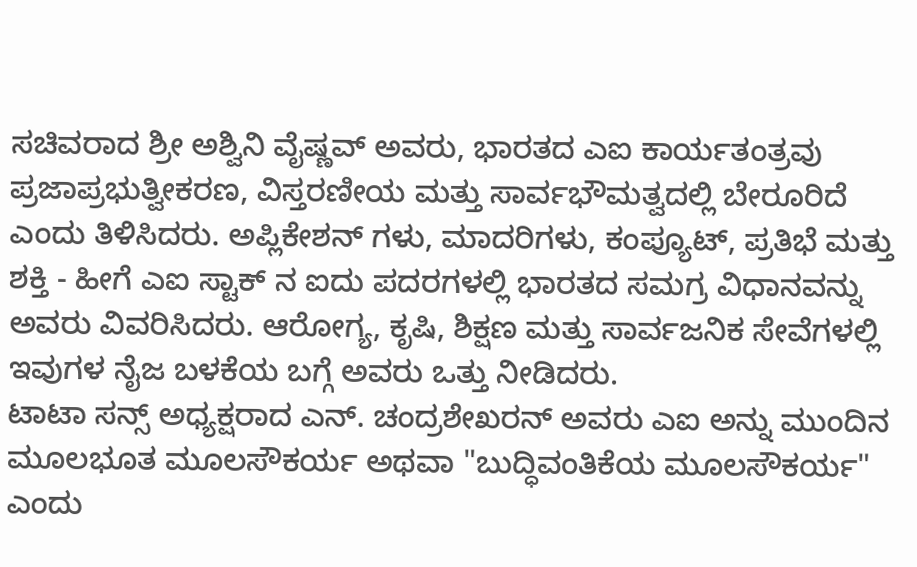ಸಚಿವರಾದ ಶ್ರೀ ಅಶ್ವಿನಿ ವೈಷ್ಣವ್ ಅವರು, ಭಾರತದ ಎಐ ಕಾರ್ಯತಂತ್ರವು ಪ್ರಜಾಪ್ರಭುತ್ವೀಕರಣ, ವಿಸ್ತರಣೀಯ ಮತ್ತು ಸಾರ್ವಭೌಮತ್ವದಲ್ಲಿ ಬೇರೂರಿದೆ ಎಂದು ತಿಳಿಸಿದರು. ಅಪ್ಲಿಕೇಶನ್ ಗಳು, ಮಾದರಿಗಳು, ಕಂಪ್ಯೂಟ್, ಪ್ರತಿಭೆ ಮತ್ತು ಶಕ್ತಿ - ಹೀಗೆ ಎಐ ಸ್ಟಾಕ್ ನ ಐದು ಪದರಗಳಲ್ಲಿ ಭಾರತದ ಸಮಗ್ರ ವಿಧಾನವನ್ನು ಅವರು ವಿವರಿಸಿದರು. ಆರೋಗ್ಯ, ಕೃಷಿ, ಶಿಕ್ಷಣ ಮತ್ತು ಸಾರ್ವಜನಿಕ ಸೇವೆಗಳಲ್ಲಿ ಇವುಗಳ ನೈಜ ಬಳಕೆಯ ಬಗ್ಗೆ ಅವರು ಒತ್ತು ನೀಡಿದರು.
ಟಾಟಾ ಸನ್ಸ್ ಅಧ್ಯಕ್ಷರಾದ ಎನ್. ಚಂದ್ರಶೇಖರನ್ ಅವರು ಎಐ ಅನ್ನು ಮುಂದಿನ ಮೂಲಭೂತ ಮೂಲಸೌಕರ್ಯ ಅಥವಾ "ಬುದ್ಧಿವಂತಿಕೆಯ ಮೂಲಸೌಕರ್ಯ" ಎಂದು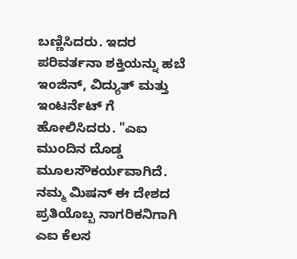ಬಣ್ಣಿಸಿದರು. ಇದರ ಪರಿವರ್ತನಾ ಶಕ್ತಿಯನ್ನು ಹಬೆ ಇಂಜಿನ್, ವಿದ್ಯುತ್ ಮತ್ತು ಇಂಟರ್ನೆಟ್ ಗೆ ಹೋಲಿಸಿದರು. "ಎಐ ಮುಂದಿನ ದೊಡ್ಡ ಮೂಲಸೌಕರ್ಯವಾಗಿದೆ. ನಮ್ಮ ಮಿಷನ್ ಈ ದೇಶದ ಪ್ರತಿಯೊಬ್ಬ ನಾಗರಿಕನಿಗಾಗಿ ಎಐ ಕೆಲಸ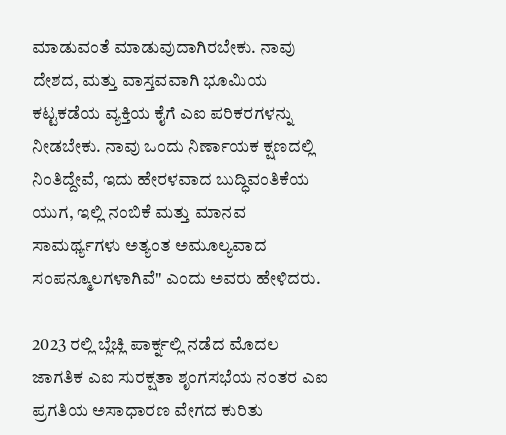ಮಾಡುವಂತೆ ಮಾಡುವುದಾಗಿರಬೇಕು. ನಾವು ದೇಶದ, ಮತ್ತು ವಾಸ್ತವವಾಗಿ ಭೂಮಿಯ ಕಟ್ಟಕಡೆಯ ವ್ಯಕ್ತಿಯ ಕೈಗೆ ಎಐ ಪರಿಕರಗಳನ್ನು ನೀಡಬೇಕು. ನಾವು ಒಂದು ನಿರ್ಣಾಯಕ ಕ್ಷಣದಲ್ಲಿ ನಿಂತಿದ್ದೇವೆ, ಇದು ಹೇರಳವಾದ ಬುದ್ಧಿವಂತಿಕೆಯ ಯುಗ, ಇಲ್ಲಿ ನಂಬಿಕೆ ಮತ್ತು ಮಾನವ ಸಾಮರ್ಥ್ಯಗಳು ಅತ್ಯಂತ ಅಮೂಲ್ಯವಾದ ಸಂಪನ್ಮೂಲಗಳಾಗಿವೆ" ಎಂದು ಅವರು ಹೇಳಿದರು.

2023 ರಲ್ಲಿ ಬ್ಲೆಚ್ಲಿ ಪಾರ್ಕ್ನಲ್ಲಿ ನಡೆದ ಮೊದಲ ಜಾಗತಿಕ ಎಐ ಸುರಕ್ಷತಾ ಶೃಂಗಸಭೆಯ ನಂತರ ಎಐ ಪ್ರಗತಿಯ ಅಸಾಧಾರಣ ವೇಗದ ಕುರಿತು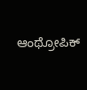ಆಂಥ್ರೋಪಿಕ್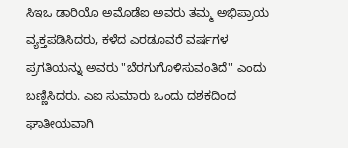ಸಿಇಒ ಡಾರಿಯೊ ಅಮೊಡೆಐ ಅವರು ತಮ್ಮ ಅಭಿಪ್ರಾಯ ವ್ಯಕ್ತಪಡಿಸಿದರು, ಕಳೆದ ಎರಡೂವರೆ ವರ್ಷಗಳ ಪ್ರಗತಿಯನ್ನು ಅವರು "ಬೆರಗುಗೊಳಿಸುವಂತಿದೆ" ಎಂದು ಬಣ್ಣಿಸಿದರು. ಎಐ ಸುಮಾರು ಒಂದು ದಶಕದಿಂದ ಘಾತೀಯವಾಗಿ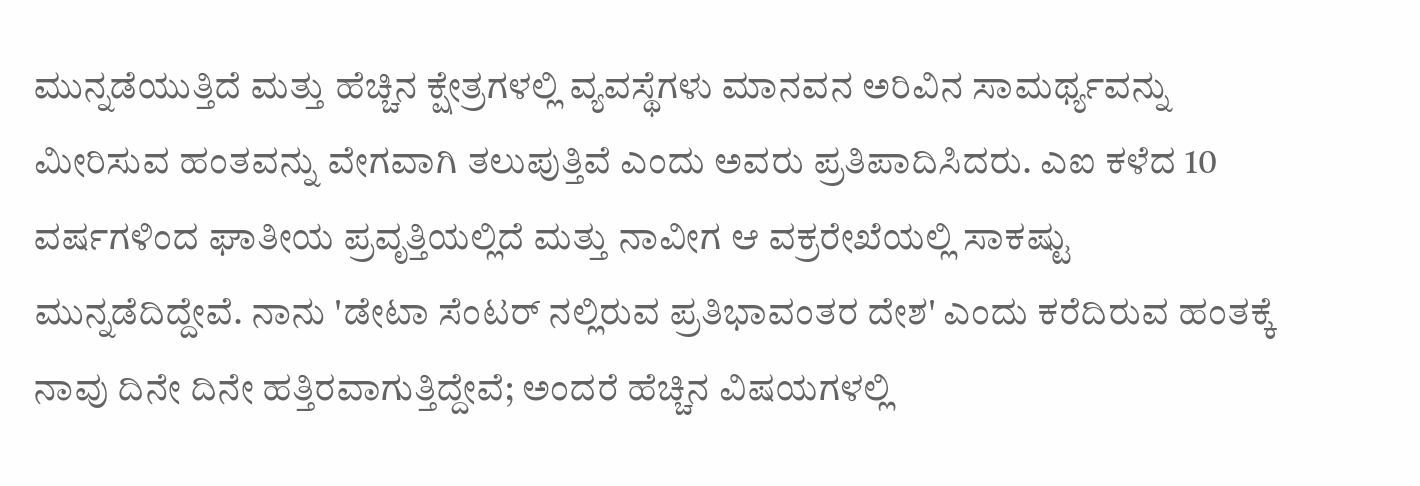ಮುನ್ನಡೆಯುತ್ತಿದೆ ಮತ್ತು ಹೆಚ್ಚಿನ ಕ್ಷೇತ್ರಗಳಲ್ಲಿ ವ್ಯವಸ್ಥೆಗಳು ಮಾನವನ ಅರಿವಿನ ಸಾಮರ್ಥ್ಯವನ್ನು ಮೀರಿಸುವ ಹಂತವನ್ನು ವೇಗವಾಗಿ ತಲುಪುತ್ತಿವೆ ಎಂದು ಅವರು ಪ್ರತಿಪಾದಿಸಿದರು. ಎಐ ಕಳೆದ 10 ವರ್ಷಗಳಿಂದ ಘಾತೀಯ ಪ್ರವೃತ್ತಿಯಲ್ಲಿದೆ ಮತ್ತು ನಾವೀಗ ಆ ವಕ್ರರೇಖೆಯಲ್ಲಿ ಸಾಕಷ್ಟು ಮುನ್ನಡೆದಿದ್ದೇವೆ. ನಾನು 'ಡೇಟಾ ಸೆಂಟರ್ ನಲ್ಲಿರುವ ಪ್ರತಿಭಾವಂತರ ದೇಶ' ಎಂದು ಕರೆದಿರುವ ಹಂತಕ್ಕೆ ನಾವು ದಿನೇ ದಿನೇ ಹತ್ತಿರವಾಗುತ್ತಿದ್ದೇವೆ; ಅಂದರೆ ಹೆಚ್ಚಿನ ವಿಷಯಗಳಲ್ಲಿ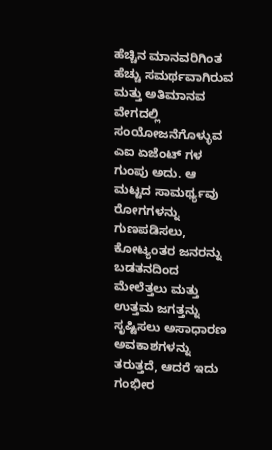ಹೆಚ್ಚಿನ ಮಾನವರಿಗಿಂತ ಹೆಚ್ಚು ಸಮರ್ಥವಾಗಿರುವ ಮತ್ತು ಅತಿಮಾನವ ವೇಗದಲ್ಲಿ ಸಂಯೋಜನೆಗೊಳ್ಳುವ ಎಐ ಏಜೆಂಟ್ ಗಳ ಗುಂಪು ಅದು. ಆ ಮಟ್ಟದ ಸಾಮರ್ಥ್ಯವು ರೋಗಗಳನ್ನು ಗುಣಪಡಿಸಲು, ಕೋಟ್ಯಂತರ ಜನರನ್ನು ಬಡತನದಿಂದ ಮೇಲೆತ್ತಲು ಮತ್ತು ಉತ್ತಮ ಜಗತ್ತನ್ನು ಸೃಷ್ಟಿಸಲು ಅಸಾಧಾರಣ ಅವಕಾಶಗಳನ್ನು ತರುತ್ತದೆ, ಆದರೆ ಇದು ಗಂಭೀರ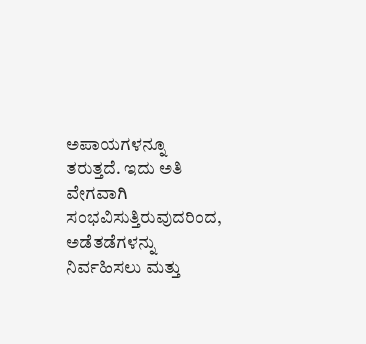ಅಪಾಯಗಳನ್ನೂ ತರುತ್ತದೆ. ಇದು ಅತಿ ವೇಗವಾಗಿ ಸಂಭವಿಸುತ್ತಿರುವುದರಿಂದ, ಅಡೆತಡೆಗಳನ್ನು ನಿರ್ವಹಿಸಲು ಮತ್ತು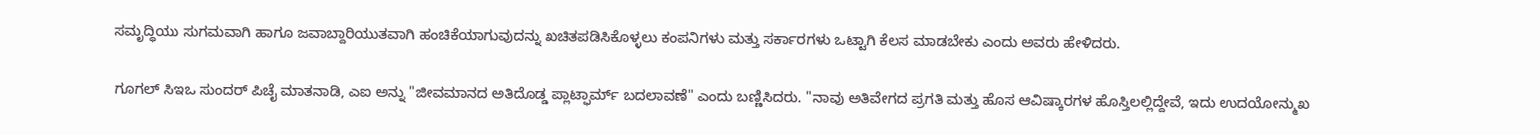ಸಮೃದ್ಧಿಯು ಸುಗಮವಾಗಿ ಹಾಗೂ ಜವಾಬ್ದಾರಿಯುತವಾಗಿ ಹಂಚಿಕೆಯಾಗುವುದನ್ನು ಖಚಿತಪಡಿಸಿಕೊಳ್ಳಲು ಕಂಪನಿಗಳು ಮತ್ತು ಸರ್ಕಾರಗಳು ಒಟ್ಟಾಗಿ ಕೆಲಸ ಮಾಡಬೇಕು ಎಂದು ಅವರು ಹೇಳಿದರು.

ಗೂಗಲ್ ಸಿಇಒ ಸುಂದರ್ ಪಿಚೈ ಮಾತನಾಡಿ, ಎಐ ಅನ್ನು "ಜೀವಮಾನದ ಅತಿದೊಡ್ಡ ಪ್ಲಾಟ್ಫಾರ್ಮ್ ಬದಲಾವಣೆ" ಎಂದು ಬಣ್ಣಿಸಿದರು. "ನಾವು ಅತಿವೇಗದ ಪ್ರಗತಿ ಮತ್ತು ಹೊಸ ಆವಿಷ್ಕಾರಗಳ ಹೊಸ್ತಿಲಲ್ಲಿದ್ದೇವೆ, ಇದು ಉದಯೋನ್ಮುಖ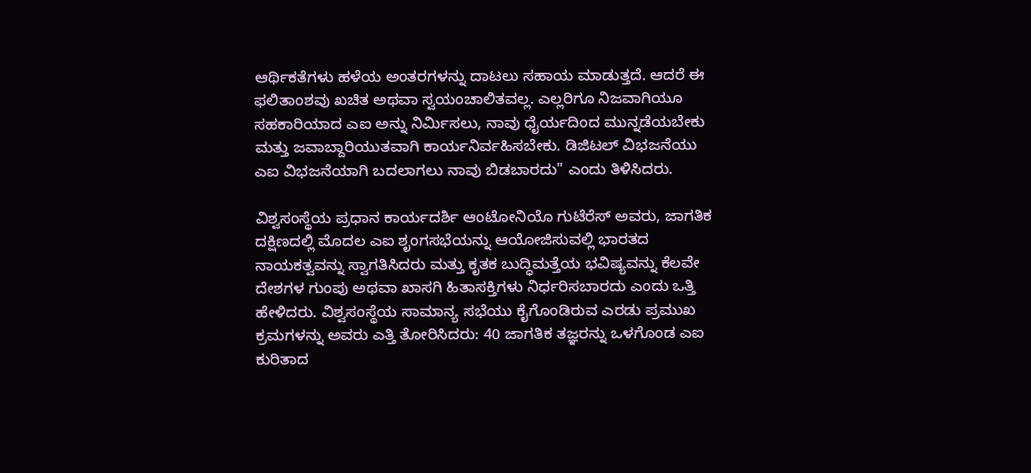ಆರ್ಥಿಕತೆಗಳು ಹಳೆಯ ಅಂತರಗಳನ್ನು ದಾಟಲು ಸಹಾಯ ಮಾಡುತ್ತದೆ. ಆದರೆ ಈ ಫಲಿತಾಂಶವು ಖಚಿತ ಅಥವಾ ಸ್ವಯಂಚಾಲಿತವಲ್ಲ. ಎಲ್ಲರಿಗೂ ನಿಜವಾಗಿಯೂ ಸಹಕಾರಿಯಾದ ಎಐ ಅನ್ನು ನಿರ್ಮಿಸಲು, ನಾವು ಧೈರ್ಯದಿಂದ ಮುನ್ನಡೆಯಬೇಕು ಮತ್ತು ಜವಾಬ್ದಾರಿಯುತವಾಗಿ ಕಾರ್ಯನಿರ್ವಹಿಸಬೇಕು. ಡಿಜಿಟಲ್ ವಿಭಜನೆಯು ಎಐ ವಿಭಜನೆಯಾಗಿ ಬದಲಾಗಲು ನಾವು ಬಿಡಬಾರದು" ಎಂದು ತಿಳಿಸಿದರು.

ವಿಶ್ವಸಂಸ್ಥೆಯ ಪ್ರಧಾನ ಕಾರ್ಯದರ್ಶಿ ಆಂಟೋನಿಯೊ ಗುಟೆರೆಸ್ ಅವರು, ಜಾಗತಿಕ ದಕ್ಷಿಣದಲ್ಲಿ ಮೊದಲ ಎಐ ಶೃಂಗಸಭೆಯನ್ನು ಆಯೋಜಿಸುವಲ್ಲಿ ಭಾರತದ ನಾಯಕತ್ವವನ್ನು ಸ್ವಾಗತಿಸಿದರು ಮತ್ತು ಕೃತಕ ಬುದ್ಧಿಮತ್ತೆಯ ಭವಿಷ್ಯವನ್ನು ಕೆಲವೇ ದೇಶಗಳ ಗುಂಪು ಅಥವಾ ಖಾಸಗಿ ಹಿತಾಸಕ್ತಿಗಳು ನಿರ್ಧರಿಸಬಾರದು ಎಂದು ಒತ್ತಿ ಹೇಳಿದರು. ವಿಶ್ವಸಂಸ್ಥೆಯ ಸಾಮಾನ್ಯ ಸಭೆಯು ಕೈಗೊಂಡಿರುವ ಎರಡು ಪ್ರಮುಖ ಕ್ರಮಗಳನ್ನು ಅವರು ಎತ್ತಿ ತೋರಿಸಿದರು: 40 ಜಾಗತಿಕ ತಜ್ಞರನ್ನು ಒಳಗೊಂಡ ಎಐ ಕುರಿತಾದ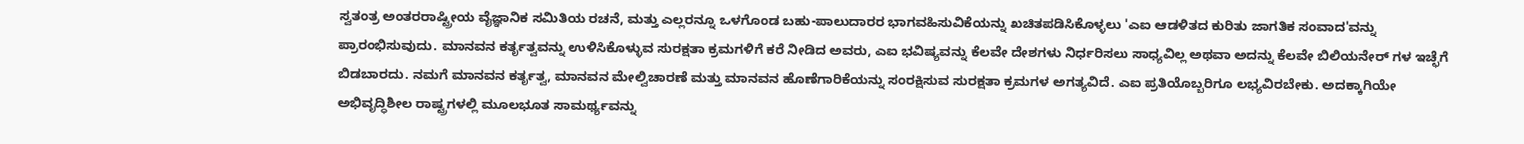ಸ್ವತಂತ್ರ ಅಂತರರಾಷ್ಟ್ರೀಯ ವೈಜ್ಞಾನಿಕ ಸಮಿತಿಯ ರಚನೆ, ಮತ್ತು ಎಲ್ಲರನ್ನೂ ಒಳಗೊಂಡ ಬಹು-ಪಾಲುದಾರರ ಭಾಗವಹಿಸುವಿಕೆಯನ್ನು ಖಚಿತಪಡಿಸಿಕೊಳ್ಳಲು 'ಎಐ ಆಡಳಿತದ ಕುರಿತು ಜಾಗತಿಕ ಸಂವಾದ'ವನ್ನು ಪ್ರಾರಂಭಿಸುವುದು. ಮಾನವನ ಕರ್ತೃತ್ವವನ್ನು ಉಳಿಸಿಕೊಳ್ಳುವ ಸುರಕ್ಷತಾ ಕ್ರಮಗಳಿಗೆ ಕರೆ ನೀಡಿದ ಅವರು, ಎಐ ಭವಿಷ್ಯವನ್ನು ಕೆಲವೇ ದೇಶಗಳು ನಿರ್ಧರಿಸಲು ಸಾಧ್ಯವಿಲ್ಲ ಅಥವಾ ಅದನ್ನು ಕೆಲವೇ ಬಿಲಿಯನೇರ್ ಗಳ ಇಚ್ಛೆಗೆ ಬಿಡಬಾರದು. ನಮಗೆ ಮಾನವನ ಕರ್ತೃತ್ವ, ಮಾನವನ ಮೇಲ್ವಿಚಾರಣೆ ಮತ್ತು ಮಾನವನ ಹೊಣೆಗಾರಿಕೆಯನ್ನು ಸಂರಕ್ಷಿಸುವ ಸುರಕ್ಷತಾ ಕ್ರಮಗಳ ಅಗತ್ಯವಿದೆ. ಎಐ ಪ್ರತಿಯೊಬ್ಬರಿಗೂ ಲಭ್ಯವಿರಬೇಕು. ಅದಕ್ಕಾಗಿಯೇ ಅಭಿವೃದ್ಧಿಶೀಲ ರಾಷ್ಟ್ರಗಳಲ್ಲಿ ಮೂಲಭೂತ ಸಾಮರ್ಥ್ಯವನ್ನು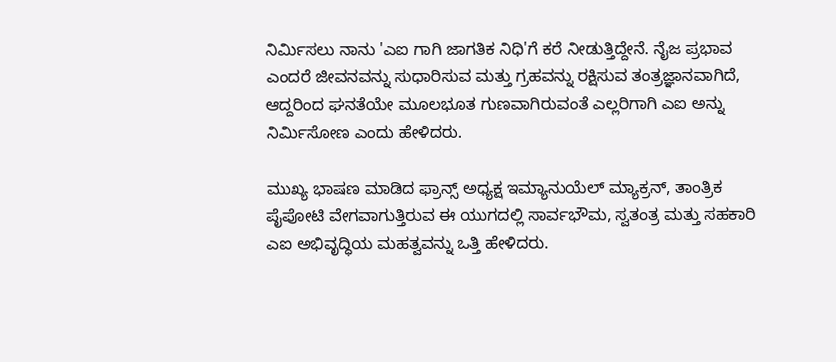ನಿರ್ಮಿಸಲು ನಾನು 'ಎಐ ಗಾಗಿ ಜಾಗತಿಕ ನಿಧಿ'ಗೆ ಕರೆ ನೀಡುತ್ತಿದ್ದೇನೆ. ನೈಜ ಪ್ರಭಾವ ಎಂದರೆ ಜೀವನವನ್ನು ಸುಧಾರಿಸುವ ಮತ್ತು ಗ್ರಹವನ್ನು ರಕ್ಷಿಸುವ ತಂತ್ರಜ್ಞಾನವಾಗಿದೆ, ಆದ್ದರಿಂದ ಘನತೆಯೇ ಮೂಲಭೂತ ಗುಣವಾಗಿರುವಂತೆ ಎಲ್ಲರಿಗಾಗಿ ಎಐ ಅನ್ನು ನಿರ್ಮಿಸೋಣ ಎಂದು ಹೇಳಿದರು.

ಮುಖ್ಯ ಭಾಷಣ ಮಾಡಿದ ಫ್ರಾನ್ಸ್ ಅಧ್ಯಕ್ಷ ಇಮ್ಯಾನುಯೆಲ್ ಮ್ಯಾಕ್ರನ್, ತಾಂತ್ರಿಕ ಪೈಪೋಟಿ ವೇಗವಾಗುತ್ತಿರುವ ಈ ಯುಗದಲ್ಲಿ ಸಾರ್ವಭೌಮ, ಸ್ವತಂತ್ರ ಮತ್ತು ಸಹಕಾರಿ ಎಐ ಅಭಿವೃದ್ಧಿಯ ಮಹತ್ವವನ್ನು ಒತ್ತಿ ಹೇಳಿದರು.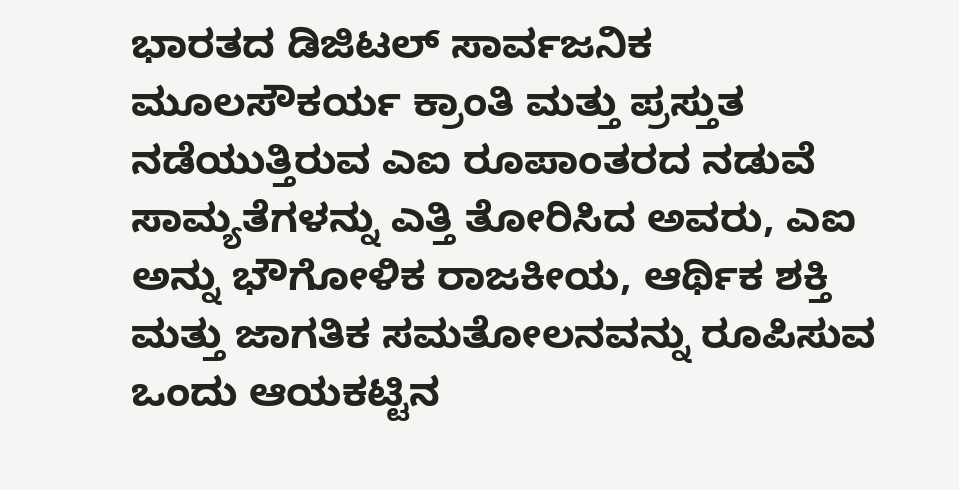ಭಾರತದ ಡಿಜಿಟಲ್ ಸಾರ್ವಜನಿಕ ಮೂಲಸೌಕರ್ಯ ಕ್ರಾಂತಿ ಮತ್ತು ಪ್ರಸ್ತುತ ನಡೆಯುತ್ತಿರುವ ಎಐ ರೂಪಾಂತರದ ನಡುವೆ ಸಾಮ್ಯತೆಗಳನ್ನು ಎತ್ತಿ ತೋರಿಸಿದ ಅವರು, ಎಐ ಅನ್ನು ಭೌಗೋಳಿಕ ರಾಜಕೀಯ, ಆರ್ಥಿಕ ಶಕ್ತಿ ಮತ್ತು ಜಾಗತಿಕ ಸಮತೋಲನವನ್ನು ರೂಪಿಸುವ ಒಂದು ಆಯಕಟ್ಟಿನ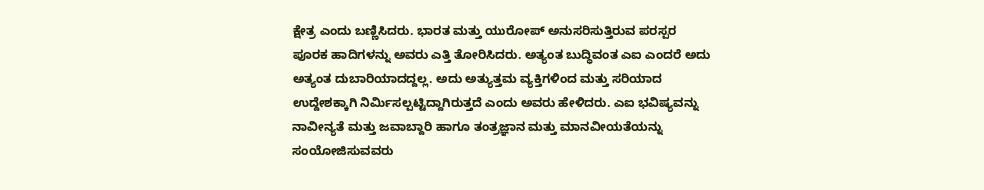ಕ್ಷೇತ್ರ ಎಂದು ಬಣ್ಣಿಸಿದರು. ಭಾರತ ಮತ್ತು ಯುರೋಪ್ ಅನುಸರಿಸುತ್ತಿರುವ ಪರಸ್ಪರ ಪೂರಕ ಹಾದಿಗಳನ್ನು ಅವರು ಎತ್ತಿ ತೋರಿಸಿದರು. ಅತ್ಯಂತ ಬುದ್ಧಿವಂತ ಎಐ ಎಂದರೆ ಅದು ಅತ್ಯಂತ ದುಬಾರಿಯಾದದ್ದಲ್ಲ. ಅದು ಅತ್ಯುತ್ತಮ ವ್ಯಕ್ತಿಗಳಿಂದ ಮತ್ತು ಸರಿಯಾದ ಉದ್ದೇಶಕ್ಕಾಗಿ ನಿರ್ಮಿಸಲ್ಪಟ್ಟಿದ್ದಾಗಿರುತ್ತದೆ ಎಂದು ಅವರು ಹೇಳಿದರು. ಎಐ ಭವಿಷ್ಯವನ್ನು ನಾವೀನ್ಯತೆ ಮತ್ತು ಜವಾಬ್ದಾರಿ ಹಾಗೂ ತಂತ್ರಜ್ಞಾನ ಮತ್ತು ಮಾನವೀಯತೆಯನ್ನು ಸಂಯೋಜಿಸುವವರು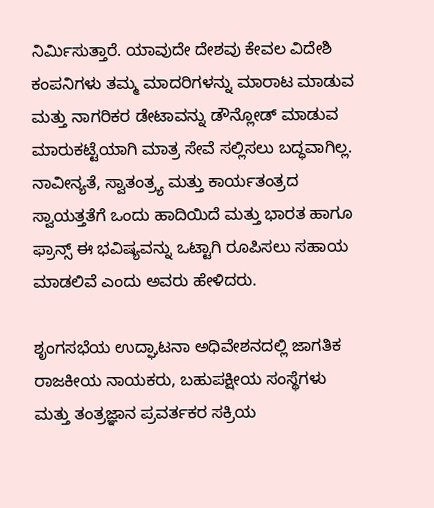ನಿರ್ಮಿಸುತ್ತಾರೆ. ಯಾವುದೇ ದೇಶವು ಕೇವಲ ವಿದೇಶಿ ಕಂಪನಿಗಳು ತಮ್ಮ ಮಾದರಿಗಳನ್ನು ಮಾರಾಟ ಮಾಡುವ ಮತ್ತು ನಾಗರಿಕರ ಡೇಟಾವನ್ನು ಡೌನ್ಲೋಡ್ ಮಾಡುವ ಮಾರುಕಟ್ಟೆಯಾಗಿ ಮಾತ್ರ ಸೇವೆ ಸಲ್ಲಿಸಲು ಬದ್ಧವಾಗಿಲ್ಲ. ನಾವೀನ್ಯತೆ, ಸ್ವಾತಂತ್ರ್ಯ ಮತ್ತು ಕಾರ್ಯತಂತ್ರದ ಸ್ವಾಯತ್ತತೆಗೆ ಒಂದು ಹಾದಿಯಿದೆ ಮತ್ತು ಭಾರತ ಹಾಗೂ ಫ್ರಾನ್ಸ್ ಈ ಭವಿಷ್ಯವನ್ನು ಒಟ್ಟಾಗಿ ರೂಪಿಸಲು ಸಹಾಯ ಮಾಡಲಿವೆ ಎಂದು ಅವರು ಹೇಳಿದರು.

ಶೃಂಗಸಭೆಯ ಉದ್ಘಾಟನಾ ಅಧಿವೇಶನದಲ್ಲಿ ಜಾಗತಿಕ ರಾಜಕೀಯ ನಾಯಕರು, ಬಹುಪಕ್ಷೀಯ ಸಂಸ್ಥೆಗಳು ಮತ್ತು ತಂತ್ರಜ್ಞಾನ ಪ್ರವರ್ತಕರ ಸಕ್ರಿಯ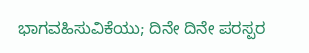ಭಾಗವಹಿಸುವಿಕೆಯು; ದಿನೇ ದಿನೇ ಪರಸ್ಪರ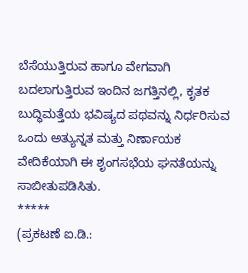ಬೆಸೆಯುತ್ತಿರುವ ಹಾಗೂ ವೇಗವಾಗಿ ಬದಲಾಗುತ್ತಿರುವ ಇಂದಿನ ಜಗತ್ತಿನಲ್ಲಿ, ಕೃತಕ ಬುದ್ಧಿಮತ್ತೆಯ ಭವಿಷ್ಯದ ಪಥವನ್ನು ನಿರ್ಧರಿಸುವ ಒಂದು ಅತ್ಯುನ್ನತ ಮತ್ತು ನಿರ್ಣಾಯಕ ವೇದಿಕೆಯಾಗಿ ಈ ಶೃಂಗಸಭೆಯ ಘನತೆಯನ್ನು ಸಾಬೀತುಪಡಿಸಿತು.
*****
(ಪ್ರಕಟಣೆ ಐ.ಡಿ.: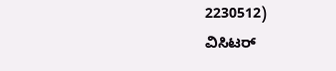2230512)
ವಿಸಿಟರ್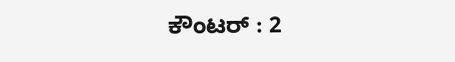ಕೌಂಟರ್ : 2